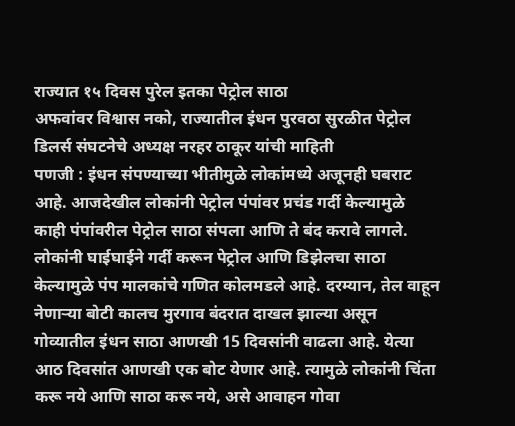राज्यात १५ दिवस पुरेल इतका पेट्रोल साठा
अफवांवर विश्वास नको, राज्यातील इंधन पुरवठा सुरळीत पेट्रोल डिलर्स संघटनेचे अध्यक्ष नरहर ठाकूर यांची माहिती
पणजी : इंधन संपण्याच्या भीतीमुळे लोकांमध्ये अजूनही घबराट आहे. आजदेखील लोकांनी पेट्रोल पंपांवर प्रचंड गर्दी केल्यामुळे काही पंपांवरील पेट्रोल साठा संपला आणि ते बंद करावे लागले. लोकांनी घाईघाईने गर्दी करून पेट्रोल आणि डिझेलचा साठा केल्यामुळे पंप मालकांचे गणित कोलमडले आहे. दरम्यान, तेल वाहून नेणाऱ्या बोटी कालच मुरगाव बंदरात दाखल झाल्या असून गोव्यातील इंधन साठा आणखी 15 दिवसांनी वाढला आहे. येत्या आठ दिवसांत आणखी एक बोट येणार आहे. त्यामुळे लोकांनी चिंता करू नये आणि साठा करू नये, असे आवाहन गोवा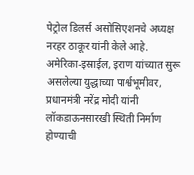पेट्रोल डिलर्स असोसिएशनचे अध्यक्ष नरहर ठाकूर यांनी केले आहे.
अमेरिका-इस्राईल, इराण यांच्यात सुरू असलेल्या युद्धाच्या पार्श्वभूमीवर, प्रधानमंत्री नरेंद्र मोदी यांनी लॉकडाऊनसारखी स्थिती निर्माण होण्याची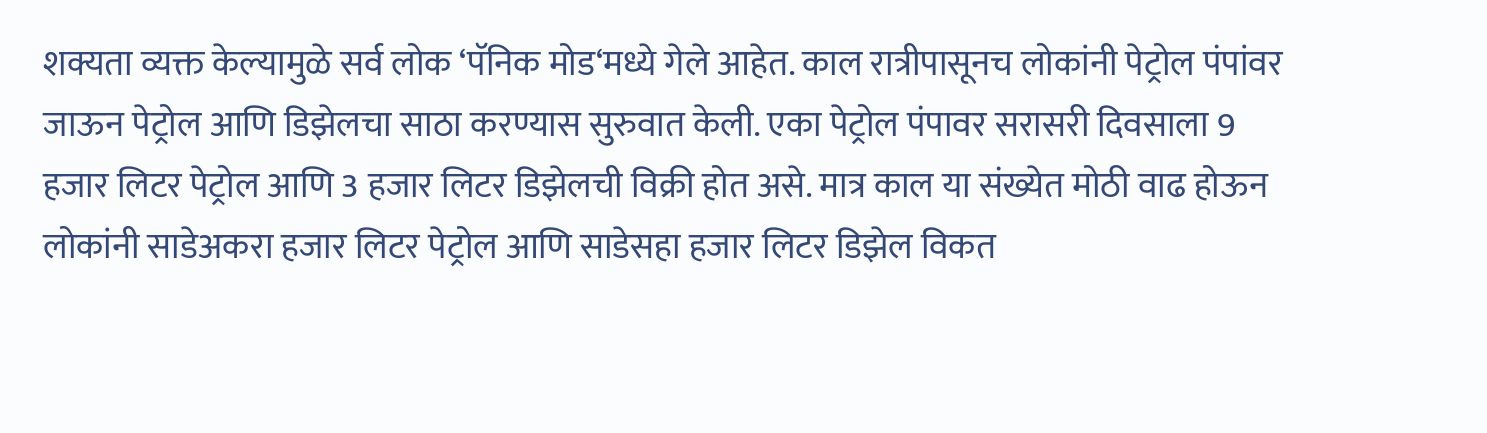शक्यता व्यक्त केल्यामुळे सर्व लोक ‘पॅनिक मोड‘मध्ये गेले आहेत. काल रात्रीपासूनच लोकांनी पेट्रोल पंपांवर जाऊन पेट्रोल आणि डिझेलचा साठा करण्यास सुरुवात केली. एका पेट्रोल पंपावर सरासरी दिवसाला 9 हजार लिटर पेट्रोल आणि 3 हजार लिटर डिझेलची विक्री होत असे. मात्र काल या संख्येत मोठी वाढ होऊन लोकांनी साडेअकरा हजार लिटर पेट्रोल आणि साडेसहा हजार लिटर डिझेल विकत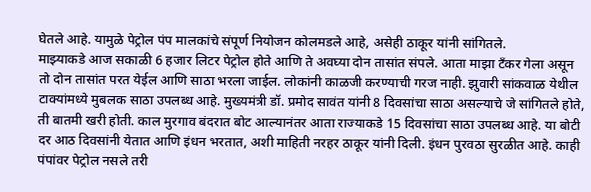घेतले आहे. यामुळे पेट्रोल पंप मालकांचे संपूर्ण नियोजन कोलमडले आहे, असेही ठाकूर यांनी सांगितले.
माझ्याकडे आज सकाळी 6 हजार लिटर पेट्रोल होते आणि ते अवघ्या दोन तासांत संपले. आता माझा टँकर गेला असून तो दोन तासांत परत येईल आणि साठा भरला जाईल. लोकांनी काळजी करण्याची गरज नाही. झुवारी सांकवाळ येथील टाक्यांमध्ये मुबलक साठा उपलब्ध आहे. मुख्यमंत्री डॉ. प्रमोद सावंत यांनी 8 दिवसांचा साठा असल्याचे जे सांगितले होते, ती बातमी खरी होती. काल मुरगाव बंदरात बोट आल्यानंतर आता राज्याकडे 15 दिवसांचा साठा उपलब्ध आहे. या बोटी दर आठ दिवसांनी येतात आणि इंधन भरतात, अशी माहिती नरहर ठाकूर यांनी दिली. इंधन पुरवठा सुरळीत आहे. काही पंपांवर पेट्रोल नसले तरी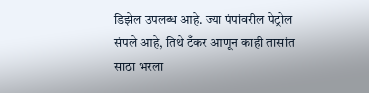डिझेल उपलब्ध आहे. ज्या पंपांवरील पेट्रोल संपले आहे, तिथे टँकर आणून काही तासांत साठा भरला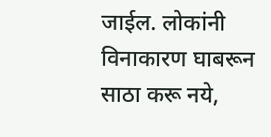जाईल. लोकांनी विनाकारण घाबरून साठा करू नये,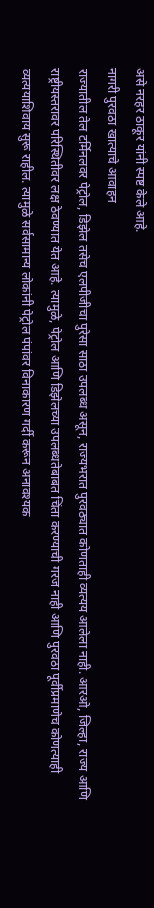असे नरहर ठाकूर यांनी स्पष्ट केले आहे.
नागरी पुरवठा खात्याचे आवाहन
राज्यातील तेल टर्मिनलवर पेट्रोल, डिझेल तसेच एलपीजीचा पुरेसा साठा उपलब्ध असून, राज्यभरात पुरवठ्यात कोणताही व्यत्यय आलेला नाही. आरओ, जिल्हा, राज्य आणि राष्ट्रीयस्तरावर परिस्थितीवर लक्ष ठेवण्यात येत आहे. त्यामुळे, पेट्रोल आणि डिझेलच्या उपलब्धतेबाबत चिंता करण्याची गरज नाही आणि पुरवठा पूर्वीप्रमाणेच कोणत्याही व्यत्ययाशिवाय सुरू राहील. त्यामुळे सर्वसामान्य लोकांनी पेट्रोल पंपांवर विनाकारण गर्दी करून अनावश्यक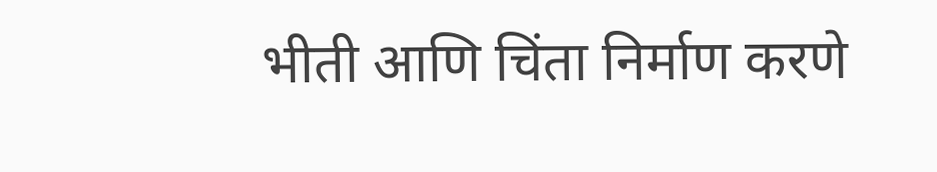भीती आणि चिंता निर्माण करणे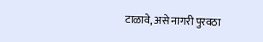टाळावे, असे नागरी पुरवठा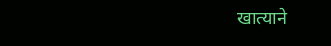खात्याने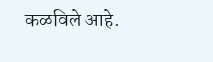कळविले आहे.